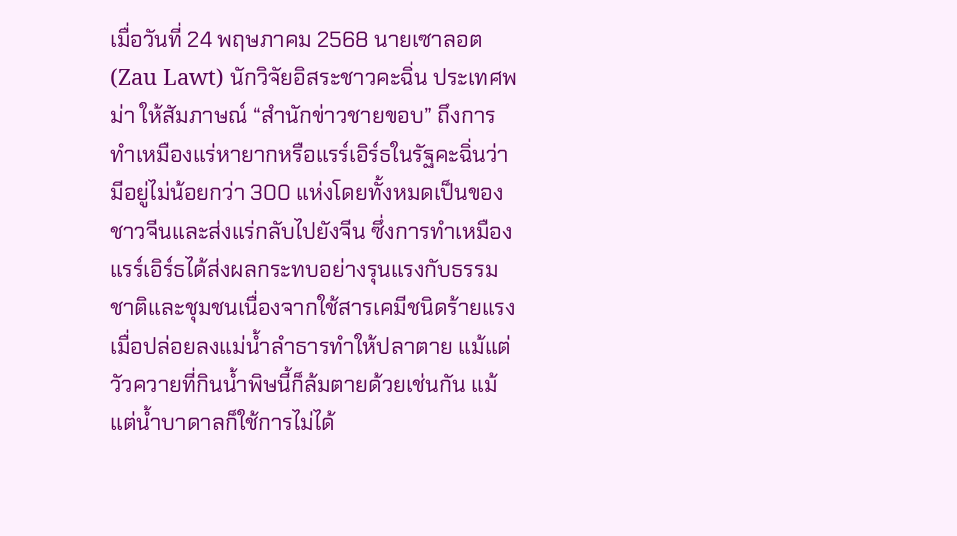เมื่อวันที่ 24 พฤษภาคม 2568 นายเซาลอต (Zau Lawt) นักวิจัยอิสระชาวคะฉิ่น ประเทศพม่า ให้สัมภาษณ์ “สำนักข่าวชายขอบ” ถึงการทำเหมืองแร่หายากหรือแรร์เอิร์ธในรัฐคะฉิ่นว่ามีอยู่ไม่น้อยกว่า 300 แห่งโดยทั้งหมดเป็นของชาวจีนและส่งแร่กลับไปยังจีน ซึ่งการทำเหมืองแรร์เอิร์ธได้ส่งผลกระทบอย่างรุนแรงกับธรรมชาติและชุมชนเนื่องจากใช้สารเคมีชนิดร้ายแรงเมื่อปล่อยลงแม่น้ำลำธารทำให้ปลาตาย แม้แต่วัวควายที่กินน้ำพิษนี้ก็ล้มตายด้วยเช่นกัน แม้แต่น้ำบาดาลก็ใช้การไม่ได้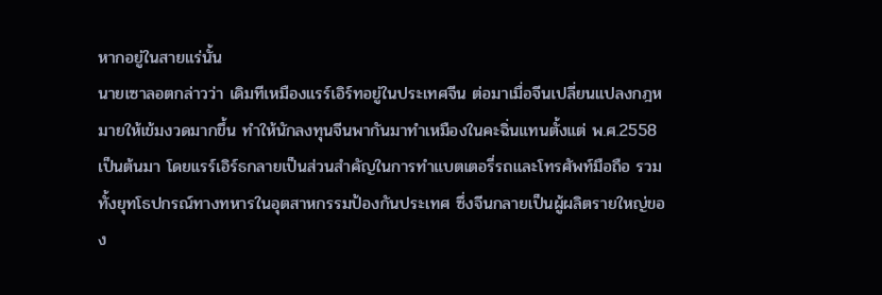หากอยู่ในสายแร่นั้น
นายเซาลอตกล่าวว่า เดิมทีเหมืองแรร์เอิร์ทอยู่ในประเทศจีน ต่อมาเมื่อจีนเปลี่ยนแปลงกฎหมายให้เข้มงวดมากขึ้น ทำให้นักลงทุนจีนพากันมาทำเหมืองในคะฉิ่นแทนตั้งแต่ พ.ศ.2558 เป็นต้นมา โดยแรร์เอิร์ธกลายเป็นส่วนสำคัญในการทำแบตเตอรี่รถและโทรศัพท์มือถือ รวมทั้งยุทโธปกรณ์ทางทหารในอุตสาหกรรมป้องกันประเทศ ซึ่งจีนกลายเป็นผู้ผลิตรายใหญ่ของ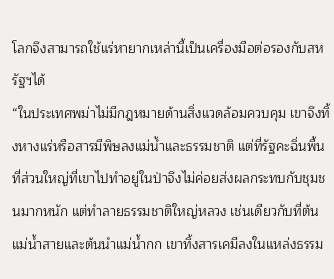โลกจึงสามารถใช้แร่หายากเหล่านี้เป็นเครื่องมือต่อรองกับสหรัฐฯได้
“ในประเทศพม่าไม่มีกฎหมายด้านสิ่งแวดล้อมควบคุม เขาจึงทิ้งหางแร่หรือสารมีพิษลงแม่น้ำและธรรมชาติ แต่ที่รัฐคะฉิ่นพื้นที่ส่วนใหญ่ที่เขาไปทำอยู่ในป่าจึงไม่ค่อยส่งผลกระทบกับชุมชนมากหนัก แต่ทำลายธรรมชาติใหญ่หลวง เช่นเดียวกับที่ต้นแม่น้ำสายและต้นนำแม่น้ำกก เขาทิ้งสารเคมีลงในแหล่งธรรม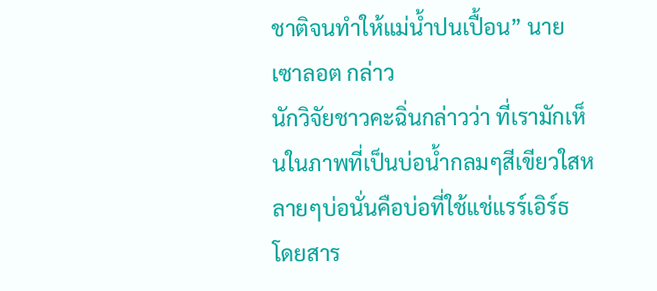ชาติจนทำให้แม่น้ำปนเปื้อน” นายเซาลอต กล่าว
นักวิจัยชาวคะฉิ่นกล่าวว่า ที่เรามักเห็นในภาพที่เป็นบ่อน้ำกลมๆสีเขียวใสหลายๆบ่อนั่นคือบ่อที่ใช้แช่แรร์เอิร์ธ โดยสาร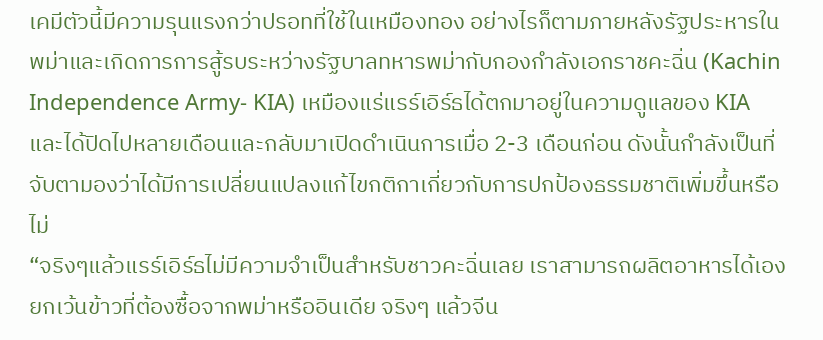เคมีตัวนี้มีความรุนแรงกว่าปรอทที่ใช้ในเหมืองทอง อย่างไรก็ตามภายหลังรัฐประหารในพม่าและเกิดการการสู้รบระหว่างรัฐบาลทหารพม่ากับกองกำลังเอกราชคะฉิ่น (Kachin Independence Army- KIA) เหมืองแร่แรร์เอิร์ธได้ตกมาอยู่ในความดูแลของ KIA และได้ปิดไปหลายเดือนและกลับมาเปิดดำเนินการเมื่อ 2-3 เดือนก่อน ดังนั้นกำลังเป็นที่จับตามองว่าได้มีการเปลี่ยนแปลงแก้ไขกติกาเกี่ยวกับการปกป้องธรรมชาติเพิ่มขึ้นหรือไม่
“จริงๆแล้วแรร์เอิร์ธไม่มีความจำเป็นสำหรับชาวคะฉิ่นเลย เราสามารถผลิตอาหารได้เอง ยกเว้นข้าวที่ต้องซื้อจากพม่าหรืออินเดีย จริงๆ แล้วจีน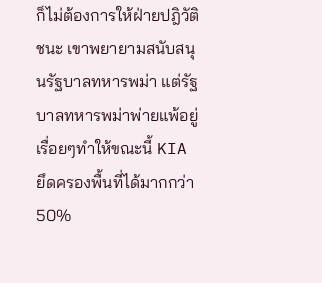ก็ไม่ต้องการให้ฝ่ายปฎิวัติชนะ เขาพยายามสนับสนุนรัฐบาลทหารพม่า แต่รัฐบาลทหารพม่าพ่ายแพ้อยู่เรื่อยๆทำให้ขณะนี้ KIA ยึดครองพื้นที่ได้มากกว่า 50%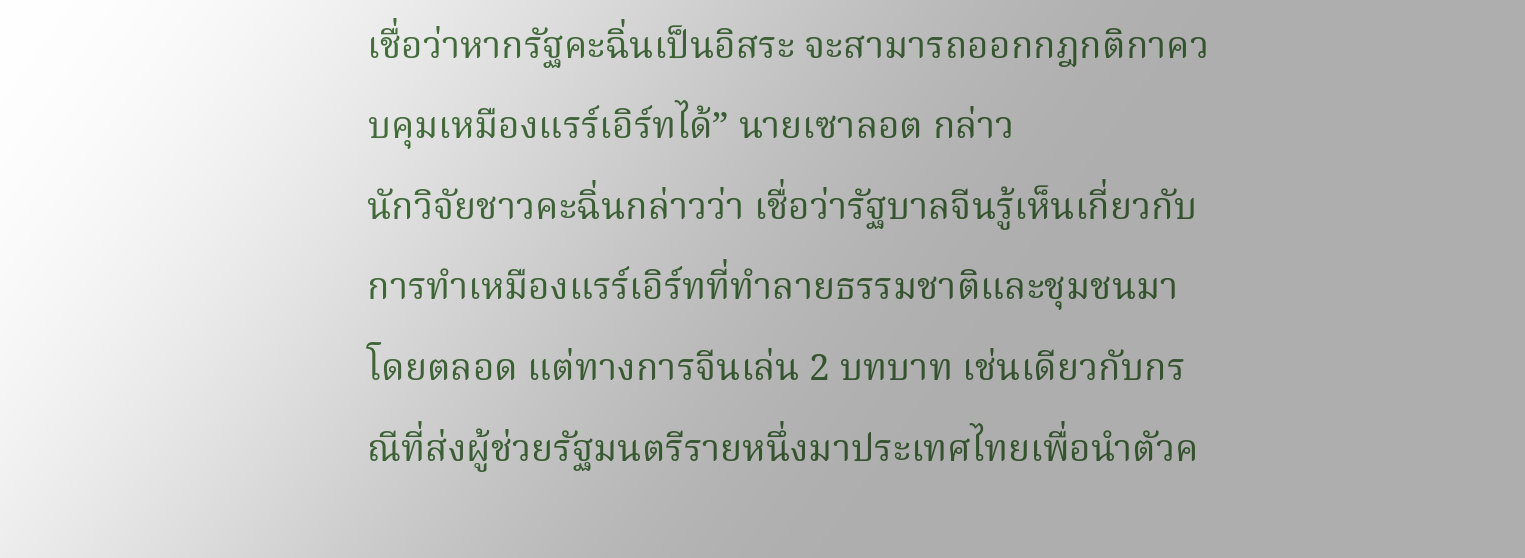เชื่อว่าหากรัฐคะฉิ่นเป็นอิสระ จะสามารถออกกฎกติกาควบคุมเหมืองแรร์เอิร์ทได้” นายเซาลอต กล่าว
นักวิจัยชาวคะฉิ่นกล่าวว่า เชื่อว่ารัฐบาลจีนรู้เห็นเกี่ยวกับการทำเหมืองแรร์เอิร์ทที่ทำลายธรรมชาติและชุมชนมาโดยตลอด แต่ทางการจีนเล่น 2 บทบาท เช่นเดียวกับกรณีที่ส่งผู้ช่วยรัฐมนตรีรายหนึ่งมาประเทศไทยเพื่อนำตัวค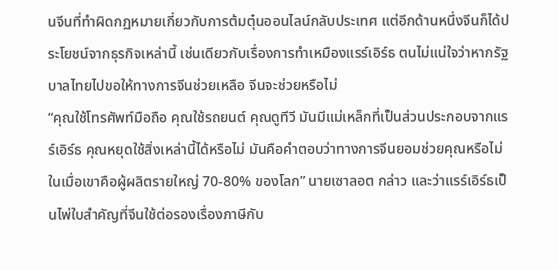นจีนที่ทำผิดกฏหมายเกี่ยวกับการต้มตุ๋นออนไลน์กลับประเทศ แต่อีกด้านหนึ่งจีนก็ได้ประโยชน์จากธุรกิจเหล่านี้ เช่นเดียวกับเรื่องการทำเหมืองแรร์เอิร์ธ ตนไม่แน่ใจว่าหากรัฐบาลไทยไปขอให้ทางการจีนช่วยเหลือ จีนจะช่วยหรือไม่
“คุณใช้โทรศัพท์มือถือ คุณใช้รถยนต์ คุณดูทีวี มันมีแม่เหล็กที่เป็นส่วนประกอบจากแรร์เอิร์ธ คุณหยุดใช้สิ่งเหล่านี้ได้หรือไม่ มันคือคำตอบว่าทางการจีนยอมช่วยคุณหรือไม่ ในเมื่อเขาคือผู้ผลิตรายใหญ่ 70-80% ของโลก” นายเซาลอต กล่าว และว่าแรร์เอิร์ธเป็นไพ่ใบสำคัญที่จีนใช้ต่อรองเรื่องภาษีกับ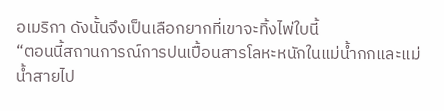อเมริกา ดังนั้นจึงเป็นเลือกยากที่เขาจะทิ้งไพ่ใบนี้
“ตอนนี้สถานการณ์การปนเปื้อนสารโลหะหนักในแม่น้ำกกและแม่น้ำสายไป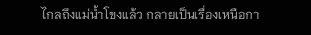ไกลถึงแม่น้ำโขงแล้ว กลายเป็นเรื่องเหนือกา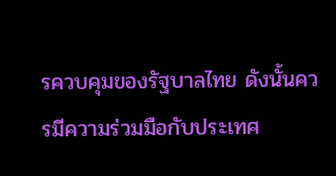รควบคุมของรัฐบาลไทย ดังนั้นควรมีความร่วมมือกับประเทศ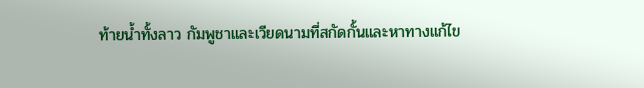ท้ายน้ำทั้งลาว กัมพูชาและเวียดนามที่สกัดกั้นและหาทางแก้ไข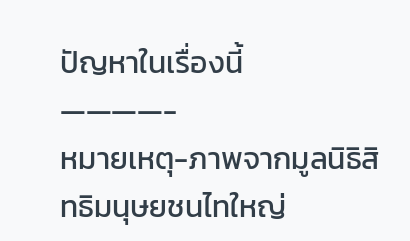ปัญหาในเรื่องนี้
————-
หมายเหตุ-ภาพจากมูลนิธิสิทธิมนุษยชนไทใหญ่